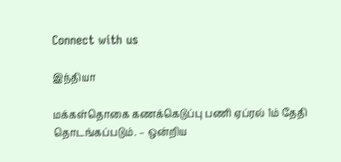Connect with us

இந்தியா

மக்கள்தொகை கணக்கெடுப்பு பணி ஏப்ரல் 1ம் தேதி தொடங்கப்படும். – ஒன்றிய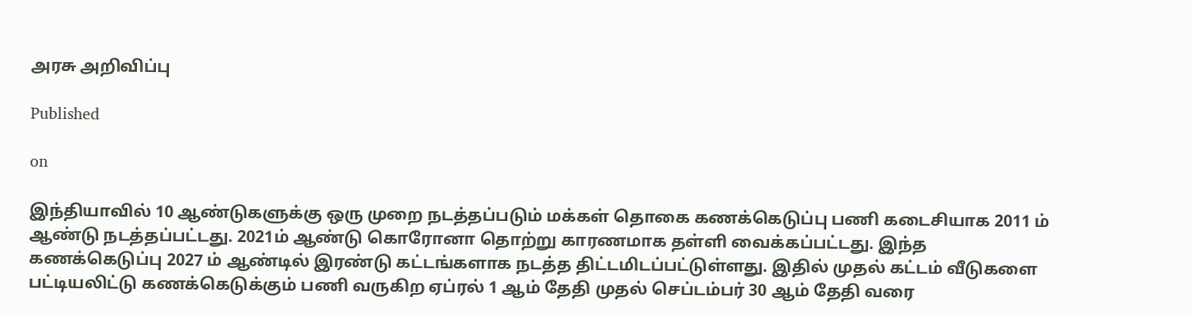அரசு அறிவிப்பு

Published

on

இந்தியாவில் 10 ஆண்டுகளுக்கு ஒரு முறை நடத்தப்படும் மக்கள் தொகை கணக்கெடுப்பு பணி கடைசியாக 2011 ம் ஆண்டு நடத்தப்பட்டது. 2021ம் ஆண்டு கொரோனா தொற்று காரணமாக தள்ளி வைக்கப்பட்டது. இந்த கணக்கெடுப்பு 2027 ம் ஆண்டில் இரண்டு கட்டங்களாக நடத்த திட்டமிடப்பட்டுள்ளது. இதில் முதல் கட்டம் வீடுகளை பட்டியலிட்டு கணக்கெடுக்கும் பணி வருகிற ஏப்ரல் 1 ஆம் தேதி முதல் செப்டம்பர் 30 ஆம் தேதி வரை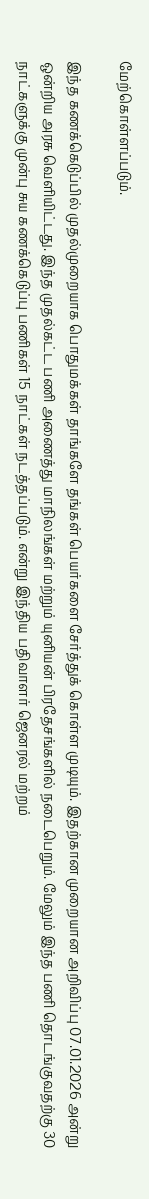மேற்கொள்ளப்படும்.

இந்த கணக்கெடுப்பில் முதல்முறையாக பொதுமக்கள் தாங்களே தங்கள் பெயர்களை சேர்த்துக் கொள்ள முடியும். இதற்கான முறையான அறிவிப்பு 07.01.2026 அன்று ஒன்றிய அரசு வெளியிட்டது. இந்த முதல்கட்ட பணி அணைத்து மாநிலங்கள் மற்றும் யுனியன் பிரதேசங்களில் நடைபெறும். மேலும் இந்த பணி தொடங்குவதற்கு 30 நாட்களுக்கு முன்பு சுய கணக்கெடுப்பு பணிகள் 15 நாட்கள் நடத்தப்படும். என்று இந்திய பதிவாளர் ஜெனரல் மற்றம்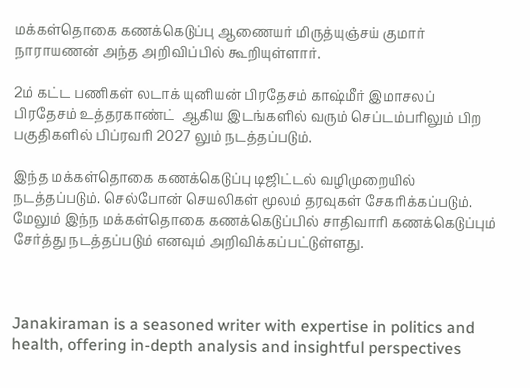மக்கள்தொகை கணக்கெடுப்பு ஆணையர் மிருத்யுஞ்சய் குமார் நாராயணன் அந்த அறிவிப்பில் கூறியுள்ளார்.

2ம் கட்ட பணிகள் லடாக் யுனியன் பிரதேசம் காஷ்மீர் இமாசலப் பிரதேசம் உத்தரகாண்ட்  ஆகிய இடங்களில் வரும் செப்டம்பரிலும் பிற பகுதிகளில் பிப்ரவரி 2027 லும் நடத்தப்படும்.

இந்த மக்கள்தொகை கணக்கெடுப்பு டிஜிட்டல் வழிமுறையில் நடத்தப்படும். செல்போன் செயலிகள் மூலம் தரவுகள் சேகரிக்கப்படும். மேலும் இந்ந மக்கள்தொகை கணக்கெடுப்பில் சாதிவாரி கணக்கெடுப்பும் சேர்த்து நடத்தப்படும் எனவும் அறிவிக்கப்பட்டுள்ளது.



Janakiraman is a seasoned writer with expertise in politics and health, offering in-depth analysis and insightful perspectives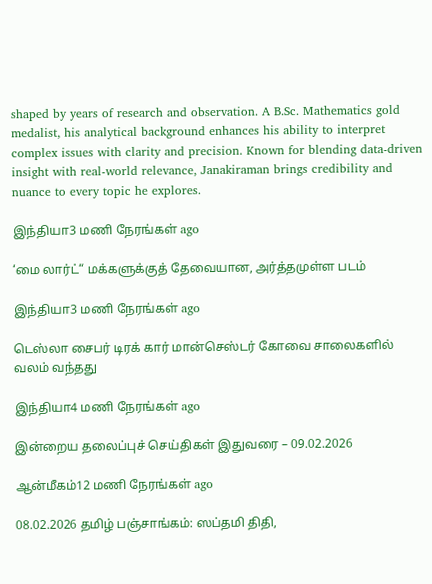shaped by years of research and observation. A B.Sc. Mathematics gold medalist, his analytical background enhances his ability to interpret complex issues with clarity and precision. Known for blending data-driven insight with real-world relevance, Janakiraman brings credibility and nuance to every topic he explores.

இந்தியா3 மணி நேரங்கள் ago

‘மை லார்ட்“ மக்களுக்குத் தேவையான, அர்த்தமுள்ள படம்

இந்தியா3 மணி நேரங்கள் ago

டெஸ்லா சைபர் டிரக் கார் மான்செஸ்டர் கோவை சாலைகளில் வலம் வந்தது

இந்தியா4 மணி நேரங்கள் ago

இன்றைய தலைப்புச் செய்திகள் இதுவரை – 09.02.2026

ஆன்மீகம்12 மணி நேரங்கள் ago

08.02.2026 தமிழ் பஞ்சாங்கம்: ஸப்தமி திதி,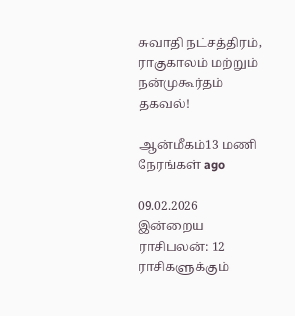சுவாதி நட்சத்திரம், ராகுகாலம் மற்றும் நன்முகூர்தம் தகவல்!

ஆன்மீகம்13 மணி நேரங்கள் ago

09.02.2026 இன்றைய ராசிபலன்: 12 ராசிகளுக்கும்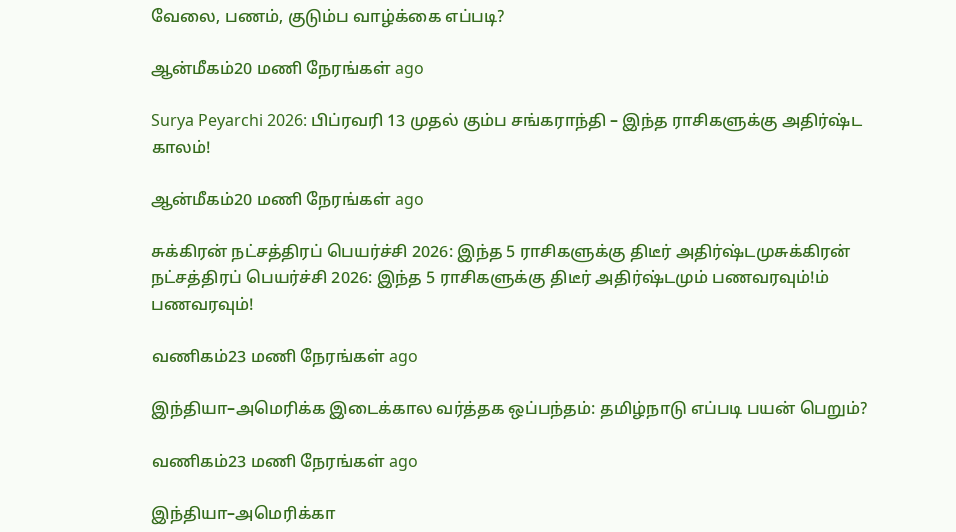வேலை, பணம், குடும்ப வாழ்க்கை எப்படி?

ஆன்மீகம்20 மணி நேரங்கள் ago

Surya Peyarchi 2026: பிப்ரவரி 13 முதல் கும்ப சங்கராந்தி – இந்த ராசிகளுக்கு அதிர்ஷ்ட காலம்!

ஆன்மீகம்20 மணி நேரங்கள் ago

சுக்கிரன் நட்சத்திரப் பெயர்ச்சி 2026: இந்த 5 ராசிகளுக்கு திடீர் அதிர்ஷ்டமுசுக்கிரன் நட்சத்திரப் பெயர்ச்சி 2026: இந்த 5 ராசிகளுக்கு திடீர் அதிர்ஷ்டமும் பணவரவும்!ம் பணவரவும்!

வணிகம்23 மணி நேரங்கள் ago

இந்தியா–அமெரிக்க இடைக்கால வர்த்தக ஒப்பந்தம்: தமிழ்நாடு எப்படி பயன் பெறும்?

வணிகம்23 மணி நேரங்கள் ago

இந்தியா–அமெரிக்கா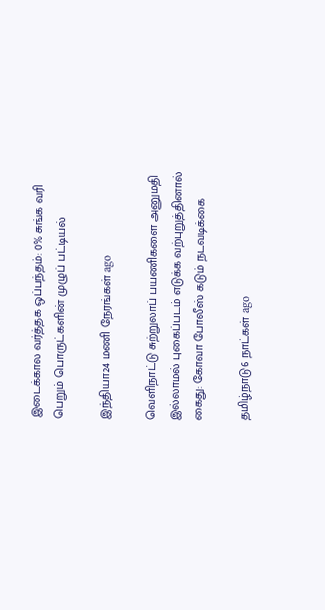இடைக்கால வர்த்தக ஒப்பந்தம்: 0% சுங்க வரி பெறும் பொருட்களின் முழுப் பட்டியல்

இந்தியா24 மணி நேரங்கள் ago

வெளிநாட்டு சுற்றுலாப் பயணிகளை அனுமதி இல்லாமல் புகைப்படம் எடுக்க வற்புறுத்தினால் கைது: கோவா போலீஸ் கடும் நடவடிக்கை

தமிழ்நாடு6 நாட்கள் ago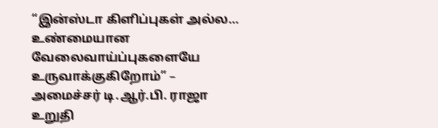“இன்ஸ்டா கிளிப்புகள் அல்ல… உண்மையான வேலைவாய்ப்புகளையே உருவாக்குகிறோம்” – அமைச்சர் டி.ஆர்.பி. ராஜா உறுதி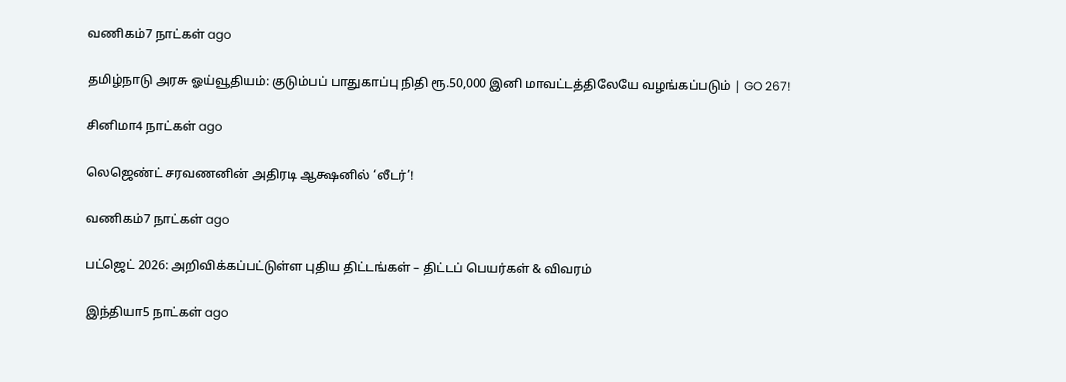வணிகம்7 நாட்கள் ago

தமிழ்நாடு அரசு ஓய்வூதியம்: குடும்பப் பாதுகாப்பு நிதி ரூ.50,000 இனி மாவட்டத்திலேயே வழங்கப்படும் | GO 267!

சினிமா4 நாட்கள் ago

லெஜெண்ட் சரவணனின் அதிரடி ஆக்ஷனில் ‘லீடர்’!

வணிகம்7 நாட்கள் ago

பட்ஜெட் 2026: அறிவிக்கப்பட்டுள்ள புதிய திட்டங்கள் – திட்டப் பெயர்கள் & விவரம்

இந்தியா5 நாட்கள் ago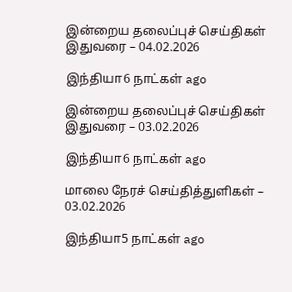இன்றைய தலைப்புச் செய்திகள் இதுவரை – 04.02.2026

இந்தியா6 நாட்கள் ago

இன்றைய தலைப்புச் செய்திகள் இதுவரை – 03.02.2026

இந்தியா6 நாட்கள் ago

மாலை நேரச் செய்தித்துளிகள் – 03.02.2026

இந்தியா5 நாட்கள் ago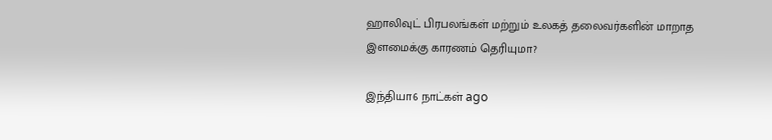ஹாலிவுட் பிரபலங்கள் மற்றும் உலகத் தலைவர்களின் மாறாத இளமைக்கு காரணம் தெரியுமா?

இந்தியா6 நாட்கள் ago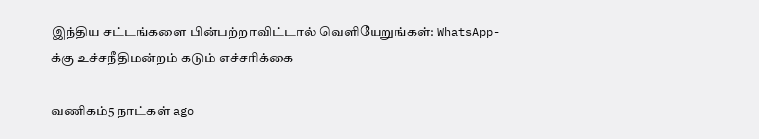இந்திய சட்டங்களை பின்பற்றாவிட்டால் வெளியேறுங்கள்: WhatsApp-க்கு உச்சநீதிமன்றம் கடும் எச்சரிக்கை

வணிகம்5 நாட்கள் ago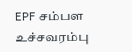EPF சம்பள உச்சவரம்பு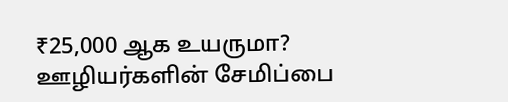₹25,000 ஆக உயருமா? ஊழியர்களின் சேமிப்பை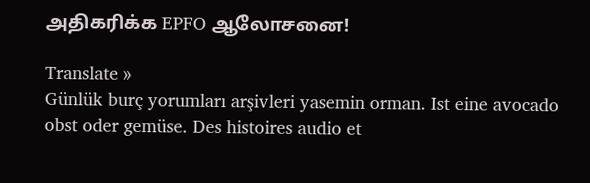அதிகரிக்க EPFO ஆலோசனை!

Translate »
Günlük burç yorumları arşivleri yasemin orman. Ist eine avocado obst oder gemüse. Des histoires audio et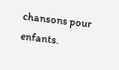chansons pour enfants.